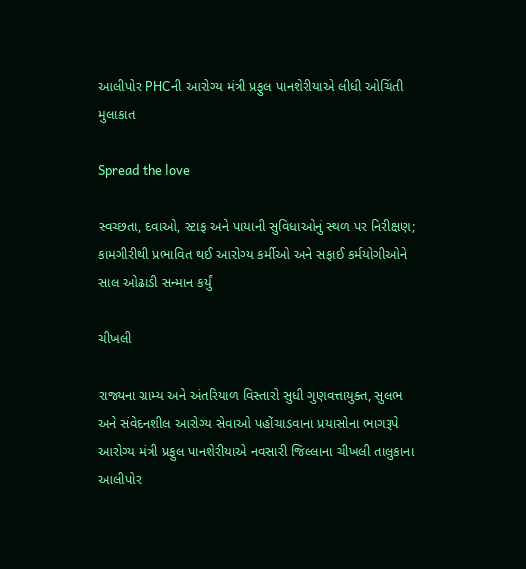આલીપોર PHCની આરોગ્ય મંત્રી પ્રફુલ પાનશેરીયાએ લીધી ઓચિંતી મુલાકાત

Spread the love

સ્વચ્છતા, દવાઓ, સ્ટાફ અને પાયાની સુવિધાઓનું સ્થળ પર નિરીક્ષણ; કામગીરીથી પ્રભાવિત થઈ આરોગ્ય કર્મીઓ અને સફાઈ કર્મયોગીઓને સાલ ઓઢાડી સન્માન કર્યું

ચીખલી

રાજ્યના ગ્રામ્ય અને અંતરિયાળ વિસ્તારો સુધી ગુણવત્તાયુક્ત, સુલભ અને સંવેદનશીલ આરોગ્ય સેવાઓ પહોંચાડવાના પ્રયાસોના ભાગરૂપે આરોગ્ય મંત્રી પ્રફુલ પાનશેરીયાએ નવસારી જિલ્લાના ચીખલી તાલુકાના આલીપોર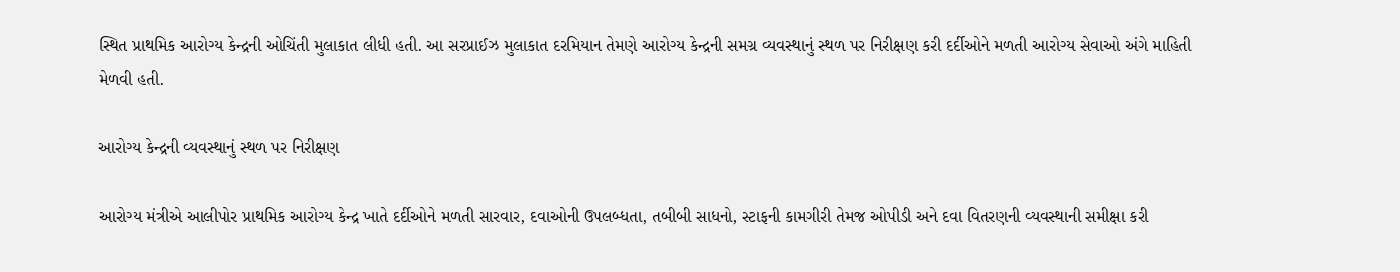સ્થિત પ્રાથમિક આરોગ્ય કેન્દ્રની ઓચિંતી મુલાકાત લીધી હતી. આ સરપ્રાઈઝ મુલાકાત દરમિયાન તેમણે આરોગ્ય કેન્દ્રની સમગ્ર વ્યવસ્થાનું સ્થળ પર નિરીક્ષણ કરી દર્દીઓને મળતી આરોગ્ય સેવાઓ અંગે માહિતી મેળવી હતી.

આરોગ્ય કેન્દ્રની વ્યવસ્થાનું સ્થળ પર નિરીક્ષણ

આરોગ્ય મંત્રીએ આલીપોર પ્રાથમિક આરોગ્ય કેન્દ્ર ખાતે દર્દીઓને મળતી સારવાર, દવાઓની ઉપલબ્ધતા, તબીબી સાધનો, સ્ટાફની કામગીરી તેમજ ઓપીડી અને દવા વિતરણની વ્યવસ્થાની સમીક્ષા કરી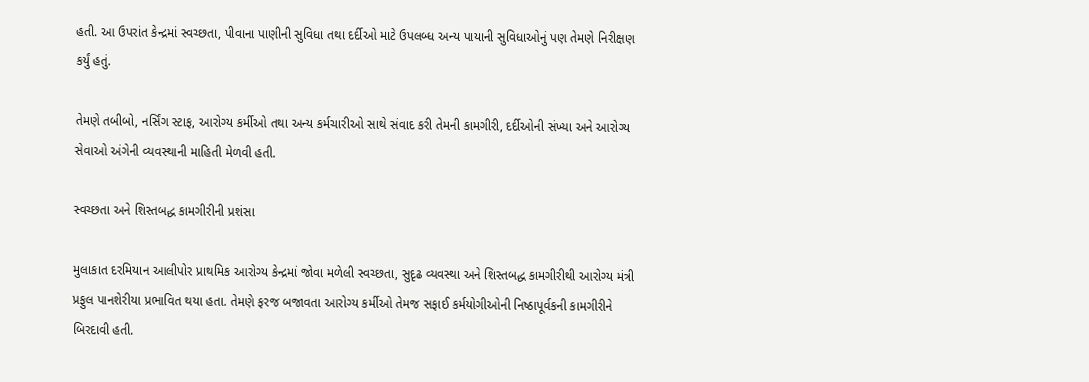હતી. આ ઉપરાંત કેન્દ્રમાં સ્વચ્છતા, પીવાના પાણીની સુવિધા તથા દર્દીઓ માટે ઉપલબ્ધ અન્ય પાયાની સુવિધાઓનું પણ તેમણે નિરીક્ષણ કર્યું હતું.

તેમણે તબીબો, નર્સિંગ સ્ટાફ, આરોગ્ય કર્મીઓ તથા અન્ય કર્મચારીઓ સાથે સંવાદ કરી તેમની કામગીરી, દર્દીઓની સંખ્યા અને આરોગ્ય સેવાઓ અંગેની વ્યવસ્થાની માહિતી મેળવી હતી.

સ્વચ્છતા અને શિસ્તબદ્ધ કામગીરીની પ્રશંસા

મુલાકાત દરમિયાન આલીપોર પ્રાથમિક આરોગ્ય કેન્દ્રમાં જોવા મળેલી સ્વચ્છતા, સુદૃઢ વ્યવસ્થા અને શિસ્તબદ્ધ કામગીરીથી આરોગ્ય મંત્રી પ્રફુલ પાનશેરીયા પ્રભાવિત થયા હતા. તેમણે ફરજ બજાવતા આરોગ્ય કર્મીઓ તેમજ સફાઈ કર્મયોગીઓની નિષ્ઠાપૂર્વકની કામગીરીને બિરદાવી હતી.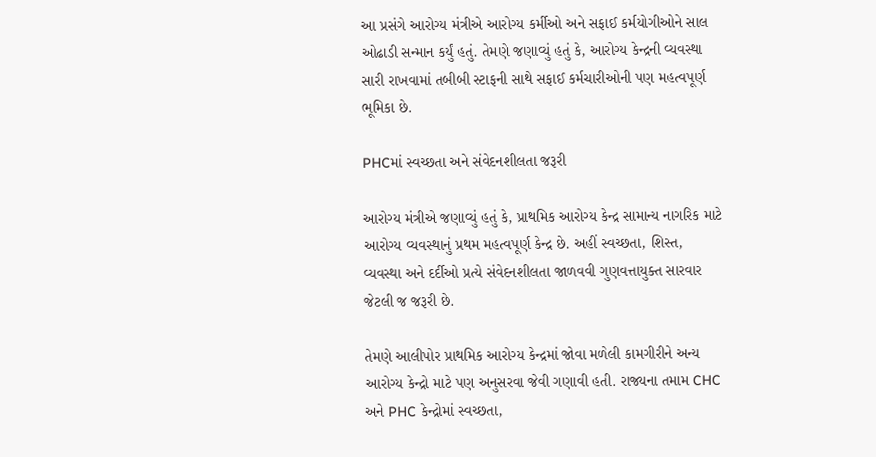આ પ્રસંગે આરોગ્ય મંત્રીએ આરોગ્ય કર્મીઓ અને સફાઈ કર્મયોગીઓને સાલ ઓઢાડી સન્માન કર્યું હતું. તેમણે જણાવ્યું હતું કે, આરોગ્ય કેન્દ્રની વ્યવસ્થા સારી રાખવામાં તબીબી સ્ટાફની સાથે સફાઈ કર્મચારીઓની પણ મહત્વપૂર્ણ ભૂમિકા છે.

PHCમાં સ્વચ્છતા અને સંવેદનશીલતા જરૂરી

આરોગ્ય મંત્રીએ જણાવ્યું હતું કે, પ્રાથમિક આરોગ્ય કેન્દ્ર સામાન્ય નાગરિક માટે આરોગ્ય વ્યવસ્થાનું પ્રથમ મહત્વપૂર્ણ કેન્દ્ર છે. અહીં સ્વચ્છતા, શિસ્ત, વ્યવસ્થા અને દર્દીઓ પ્રત્યે સંવેદનશીલતા જાળવવી ગુણવત્તાયુક્ત સારવાર જેટલી જ જરૂરી છે.

તેમણે આલીપોર પ્રાથમિક આરોગ્ય કેન્દ્રમાં જોવા મળેલી કામગીરીને અન્ય આરોગ્ય કેન્દ્રો માટે પણ અનુસરવા જેવી ગણાવી હતી. રાજ્યના તમામ CHC અને PHC કેન્દ્રોમાં સ્વચ્છતા,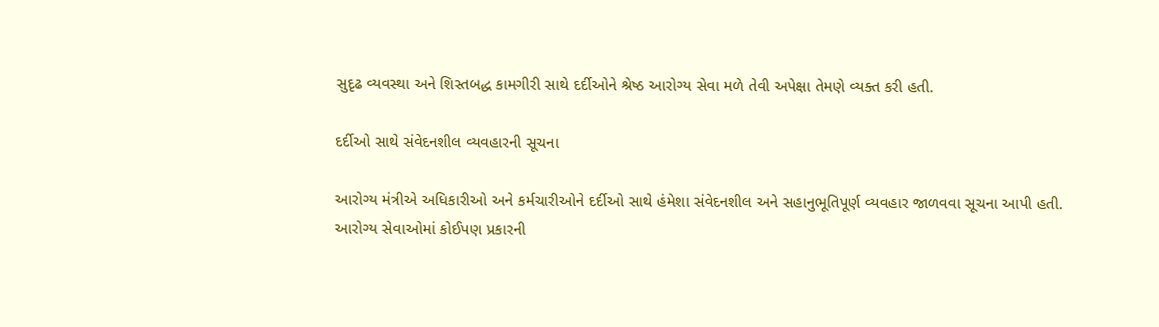સુદૃઢ વ્યવસ્થા અને શિસ્તબદ્ધ કામગીરી સાથે દર્દીઓને શ્રેષ્ઠ આરોગ્ય સેવા મળે તેવી અપેક્ષા તેમણે વ્યક્ત કરી હતી.

દર્દીઓ સાથે સંવેદનશીલ વ્યવહારની સૂચના

આરોગ્ય મંત્રીએ અધિકારીઓ અને કર્મચારીઓને દર્દીઓ સાથે હંમેશા સંવેદનશીલ અને સહાનુભૂતિપૂર્ણ વ્યવહાર જાળવવા સૂચના આપી હતી. આરોગ્ય સેવાઓમાં કોઈપણ પ્રકારની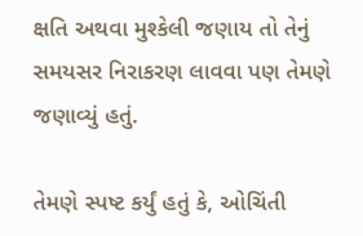ક્ષતિ અથવા મુશ્કેલી જણાય તો તેનું સમયસર નિરાકરણ લાવવા પણ તેમણે જણાવ્યું હતું.

તેમણે સ્પષ્ટ કર્યું હતું કે, ઓચિંતી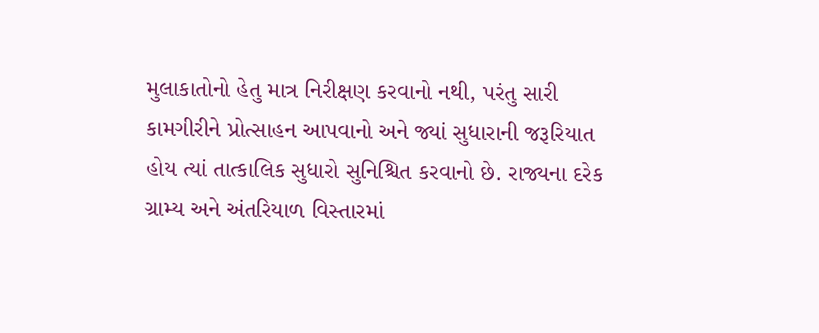મુલાકાતોનો હેતુ માત્ર નિરીક્ષણ કરવાનો નથી, પરંતુ સારી કામગીરીને પ્રોત્સાહન આપવાનો અને જ્યાં સુધારાની જરૂરિયાત હોય ત્યાં તાત્કાલિક સુધારો સુનિશ્ચિત કરવાનો છે. રાજ્યના દરેક ગ્રામ્ય અને અંતરિયાળ વિસ્તારમાં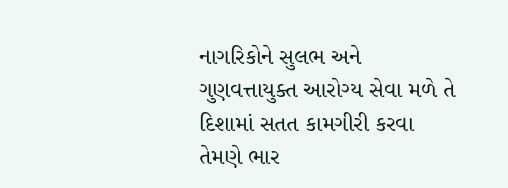નાગરિકોને સુલભ અને ગુણવત્તાયુક્ત આરોગ્ય સેવા મળે તે દિશામાં સતત કામગીરી કરવા તેમણે ભાર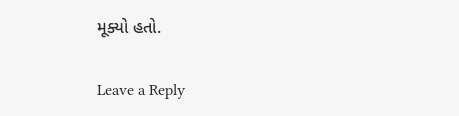મૂક્યો હતો.

Leave a Reply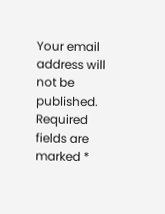Your email address will not be published. Required fields are marked *